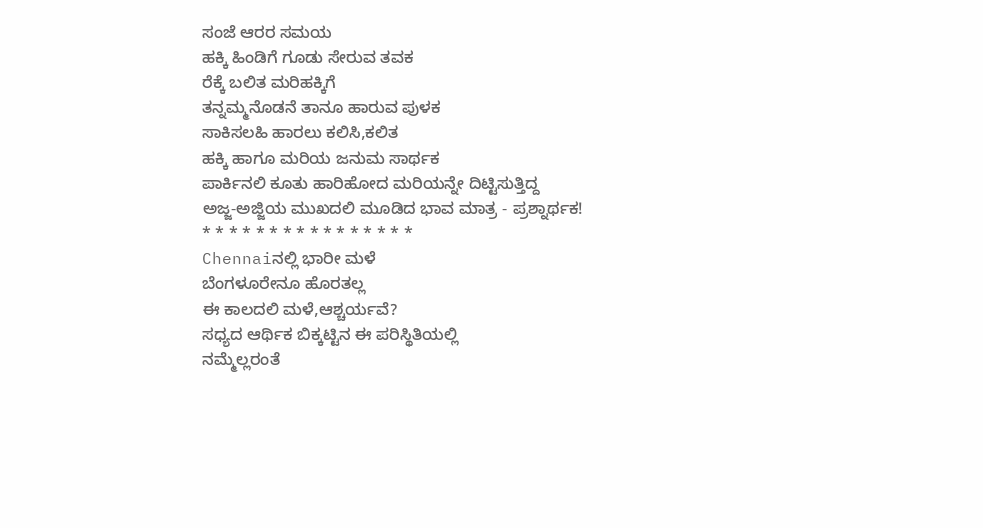ಸಂಜೆ ಆರರ ಸಮಯ
ಹಕ್ಕಿ ಹಿಂಡಿಗೆ ಗೂಡು ಸೇರುವ ತವಕ
ರೆಕ್ಕೆ ಬಲಿತ ಮರಿಹಕ್ಕಿಗೆ
ತನ್ನಮ್ಮನೊಡನೆ ತಾನೂ ಹಾರುವ ಪುಳಕ
ಸಾಕಿಸಲಹಿ ಹಾರಲು ಕಲಿಸಿ,ಕಲಿತ
ಹಕ್ಕಿ ಹಾಗೂ ಮರಿಯ ಜನುಮ ಸಾರ್ಥಕ
ಪಾರ್ಕಿನಲಿ ಕೂತು ಹಾರಿಹೋದ ಮರಿಯನ್ನೇ ದಿಟ್ಟಿಸುತ್ತಿದ್ದ
ಅಜ್ಜ-ಅಜ್ಜಿಯ ಮುಖದಲಿ ಮೂಡಿದ ಭಾವ ಮಾತ್ರ - ಪ್ರಶ್ನಾರ್ಥಕ!
* * * * * * * * * * * * * * * *
Chennaiನಲ್ಲಿ ಭಾರೀ ಮಳೆ
ಬೆಂಗಳೂರೇನೂ ಹೊರತಲ್ಲ
ಈ ಕಾಲದಲಿ ಮಳೆ,ಆಶ್ಚರ್ಯವೆ?
ಸಧ್ಯದ ಆರ್ಥಿಕ ಬಿಕ್ಕಟ್ಟಿನ ಈ ಪರಿಸ್ಥಿತಿಯಲ್ಲಿ
ನಮ್ಮೆಲ್ಲರಂತೆ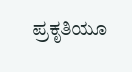ಪ್ರಕೃತಿಯೂ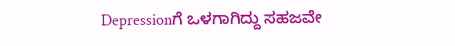Depressionಗೆ ಒಳಗಾಗಿದ್ದು ಸಹಜವೇ